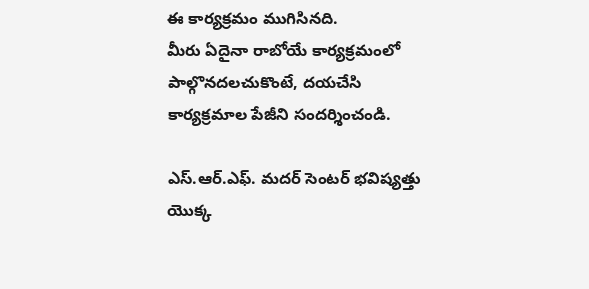ఈ కార్యక్రమం ముగిసినది.
మీరు ఏదైనా రాబోయే కార్యక్రమంలో పాల్గొనదలచుకొంటే, దయచేసి కార్యక్రమాల పేజీని సందర్శించండి.

ఎస్.ఆర్.ఎఫ్. మదర్ సెంటర్ భవిష్యత్తు యొక్క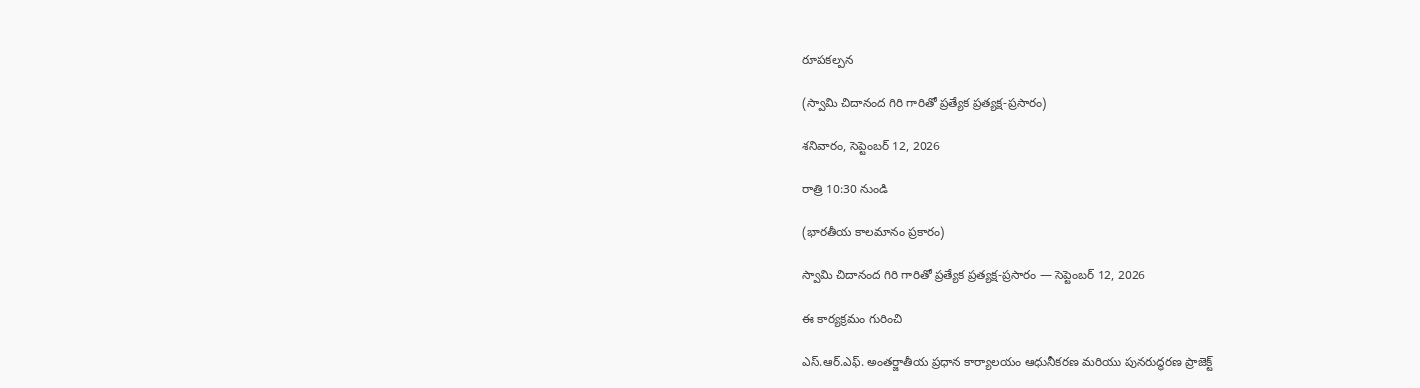రూపకల్పన

(స్వామి చిదానంద గిరి గారితో ప్రత్యేక ప్రత్యక్ష-ప్రసారం)

శనివారం, సెప్టెంబర్ 12, 2026

రాత్రి 10:30 నుండి

(భారతీయ కాలమానం ప్రకారం)

స్వామి చిదానంద గిరి గారితో ప్రత్యేక ప్రత్యక్ష-ప్రసారం — సెప్టెంబర్ 12, 2026

ఈ కార్యక్రమం గురించి

ఎస్.ఆర్.ఎఫ్. అంతర్జాతీయ ప్రధాన కార్యాలయం ఆధునీకరణ మరియు పునరుద్ధరణ ప్రాజెక్ట్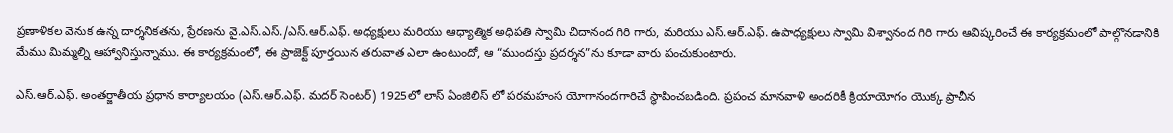ప్రణాళికల వెనుక ఉన్న దార్శనికతను, ప్రేరణను వై.ఎస్.ఎస్./ఎస్.ఆర్.ఎఫ్. అధ్యక్షులు మరియు ఆధ్యాత్మిక అధిపతి స్వామి చిదానంద గిరి గారు, మరియు ఎస్.ఆర్.ఎఫ్. ఉపాధ్యక్షులు స్వామి విశ్వానంద గిరి గారు ఆవిష్కరించే ఈ కార్యక్రమంలో పాల్గొనడానికి మేము మిమ్మల్ని ఆహ్వానిస్తున్నాము. ఈ కార్యక్రమంలో, ఈ ప్రాజెక్ట్ పూర్తయిన తరువాత ఎలా ఉంటుందో, ఆ “ముందస్తు ప్రదర్శన”ను కూడా వారు పంచుకుంటారు.

ఎస్.ఆర్.ఎఫ్. అంతర్జాతీయ ప్రధాన కార్యాలయం (ఎస్.ఆర్.ఎఫ్. మదర్ సెంటర్) 1925లో లాస్ ఏంజిలిస్ లో పరమహంస యోగానందగారిచే స్థాపించబడింది. ప్రపంచ మానవాళి అందరికీ క్రియాయోగం యొక్క ప్రాచీన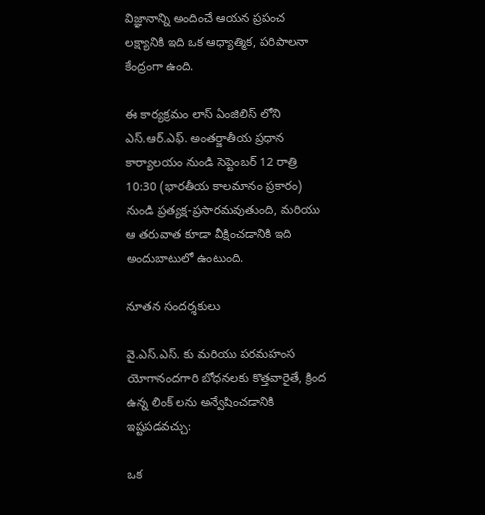విజ్ఞానాన్ని అందించే ఆయన ప్రపంచ లక్ష్యానికి ఇది ఒక ఆధ్యాత్మిక, పరిపాలనా కేంద్రంగా ఉంది.

ఈ కార్యక్రమం లాస్ ఏంజిలిస్ లోని ఎస్.ఆర్.ఎఫ్. అంతర్జాతీయ ప్రధాన కార్యాలయం నుండి సెప్టెంబర్ 12 రాత్రి 10:30 (భారతీయ కాలమానం ప్రకారం) నుండి ప్రత్యక్ష-ప్రసారమవుతుంది, మరియు ఆ తరువాత కూడా వీక్షించడానికి ఇది అందుబాటులో ఉంటుంది.

నూతన సందర్శకులు

వై.ఎస్.ఎస్. కు మరియు పరమహంస యోగానందగారి బోధనలకు కొత్తవారైతే, క్రింద ఉన్న లింక్ లను అన్వేషించడానికి ఇష్టపడవచ్చు:

ఒక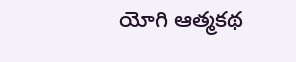యోగి ఆత్మకథ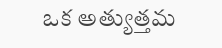ఒక అత్యుత్తమ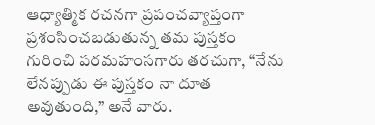ఆధ్యాత్మిక రచనగా ప్రపంచవ్యాప్తంగా ప్రశంసించబడుతున్న తమ పుస్తకం గురించి పరమహంసగారు తరచుగా, “నేను లేనప్పుడు ఈ పుస్తకం నా దూత అవుతుంది,” అనే వారు.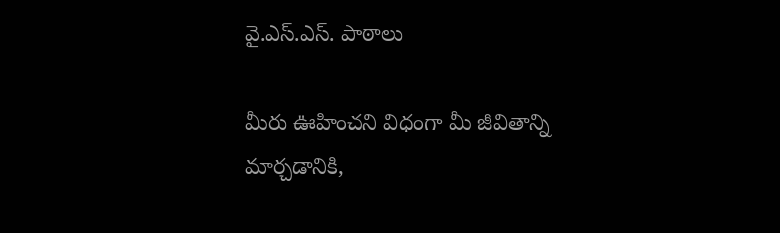వై.ఎస్.ఎస్. పాఠాలు

మీరు ఊహించని విధంగా మీ జీవితాన్ని మార్చడానికి,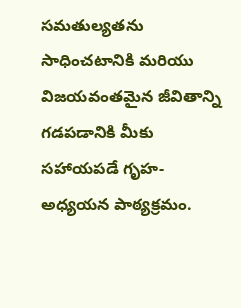సమతుల్యతను సాధించటానికి మరియు విజయవంతమైన జీవితాన్ని గడపడానికి మీకు సహాయపడే గృహ-అధ్యయన పాఠ్యక్రమం.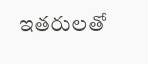ఇతరులతో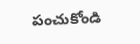పంచుకోండి